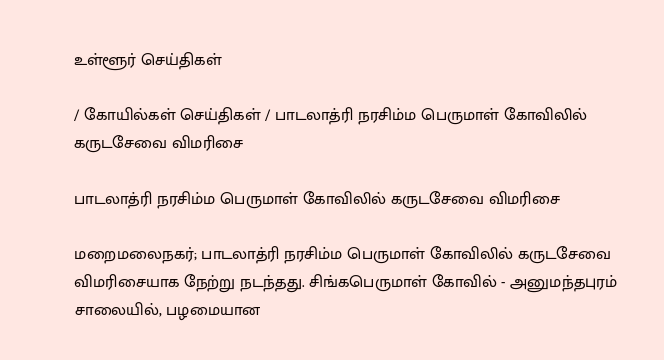உள்ளூர் செய்திகள்

/ கோயில்கள் செய்திகள் / பாடலாத்ரி நரசிம்ம பெருமாள் கோவிலில் கருடசேவை விமரிசை

பாடலாத்ரி நரசிம்ம பெருமாள் கோவிலில் கருடசேவை விமரிசை

மறைமலைநகர்; பாடலாத்ரி நரசிம்ம பெருமாள் கோவிலில் கருடசேவை விமரிசையாக நேற்று நடந்தது. சிங்கபெருமாள் கோவில் - அனுமந்தபுரம் சாலையில், பழமையான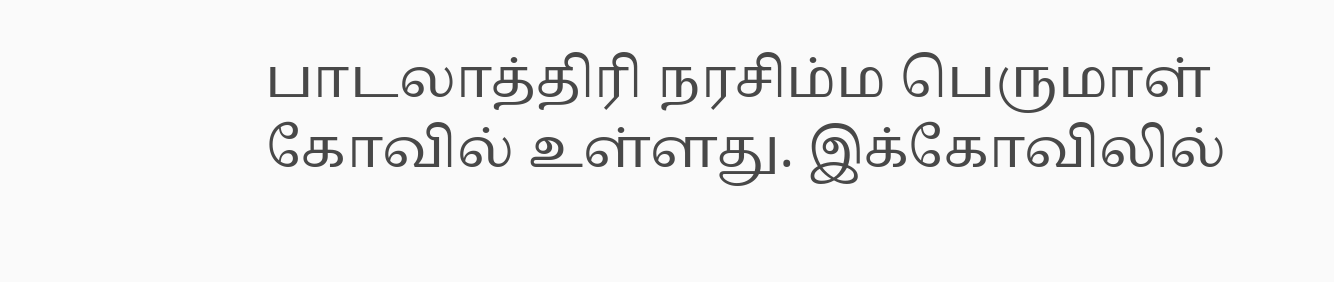பாடலாத்திரி நரசிம்ம பெருமாள் கோவில் உள்ளது. இக்கோவிலில்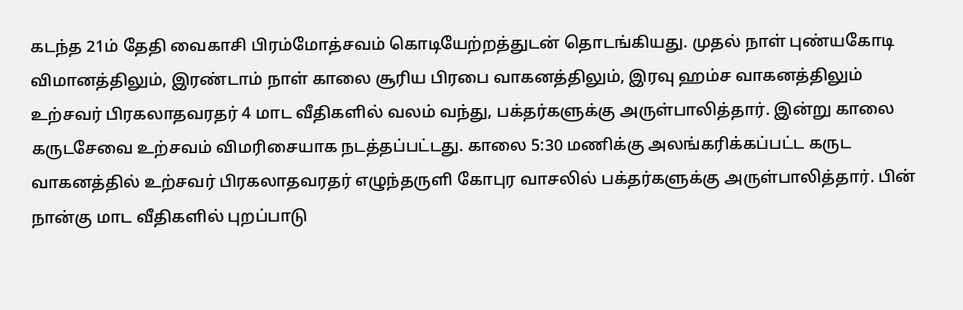கடந்த 21ம் தேதி வைகாசி பிரம்மோத்சவம் கொடியேற்றத்துடன் தொடங்கியது. முதல் நாள் புண்யகோடி விமானத்திலும், இரண்டாம் நாள் காலை சூரிய பிரபை வாகனத்திலும், இரவு ஹம்ச வாகனத்திலும் உற்சவர் பிரகலாதவரதர் 4 மாட வீதிகளில் வலம் வந்து, பக்தர்களுக்கு அருள்பாலித்தார். இன்று காலை கருடசேவை உற்சவம் விமரிசையாக நடத்தப்பட்டது. காலை 5:30 மணிக்கு அலங்கரிக்கப்பட்ட கருட வாகனத்தில் உற்சவர் பிரகலாதவரதர் எழுந்தருளி கோபுர வாசலில் பக்தர்களுக்கு அருள்பாலித்தார். பின் நான்கு மாட வீதிகளில் புறப்பாடு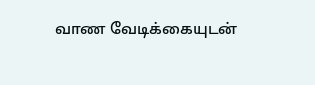வாண வேடிக்கையுடன்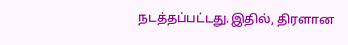நடத்தப்பட்டது.இதில், திரளான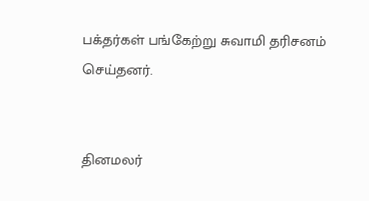பக்தர்கள் பங்கேற்று சுவாமி தரிசனம் செய்தனர்.


தினமலர்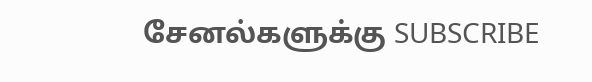சேனல்களுக்கு SUBSCRIBE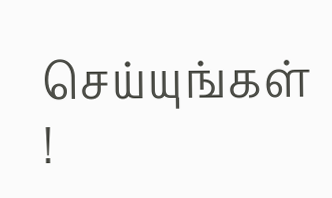செய்யுங்கள் !